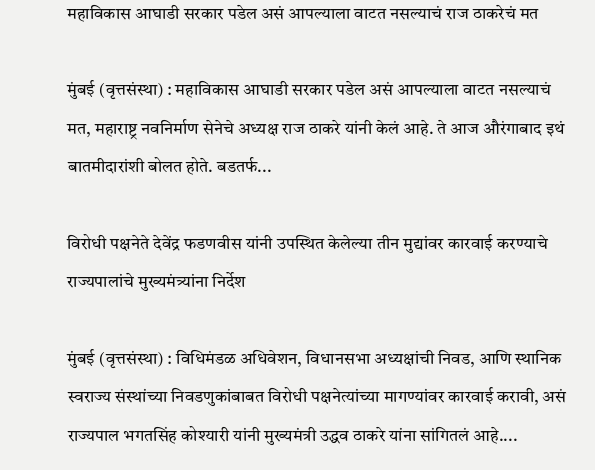महाविकास आघाडी सरकार पडेल असं आपल्याला वाटत नसल्याचं राज ठाकरेचं मत

मुंबई (वृत्तसंस्था) : महाविकास आघाडी सरकार पडेल असं आपल्याला वाटत नसल्याचं मत, महाराष्ट्र नवनिर्माण सेनेचे अध्यक्ष राज ठाकरे यांनी केलं आहे. ते आज औरंगाबाद इथं बातमीदारांशी बोलत होते. बडतर्फ...

विरोधी पक्षनेते देवेंद्र फडणवीस यांनी उपस्थित केलेल्या तीन मुद्यांवर कारवाई करण्याचे राज्यपालांचे मुख्यमंत्र्यांना निर्देश

मुंबई (वृत्तसंस्था) : विधिमंडळ अधिवेशन, विधानसभा अध्यक्षांची निवड, आणि स्थानिक स्वराज्य संस्थांच्या निवडणुकांबाबत विरोधी पक्षनेत्यांच्या मागण्यांवर कारवाई करावी, असं राज्यपाल भगतसिंह कोश्यारी यांनी मुख्यमंत्री उद्धव ठाकरे यांना सांगितलं आहे....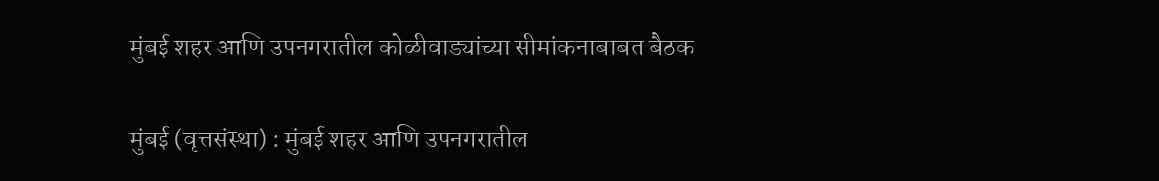मुंबई शहर आणि उपनगरातील कोळीवाड्यांच्या सीमांकनाबाबत बैठक

मुंबई (वृत्तसंस्था) : मुंबई शहर आणि उपनगरातील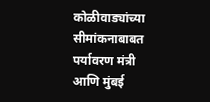कोळीवाड्यांच्या सीमांकनाबाबत पर्यावरण मंत्री आणि मुंबई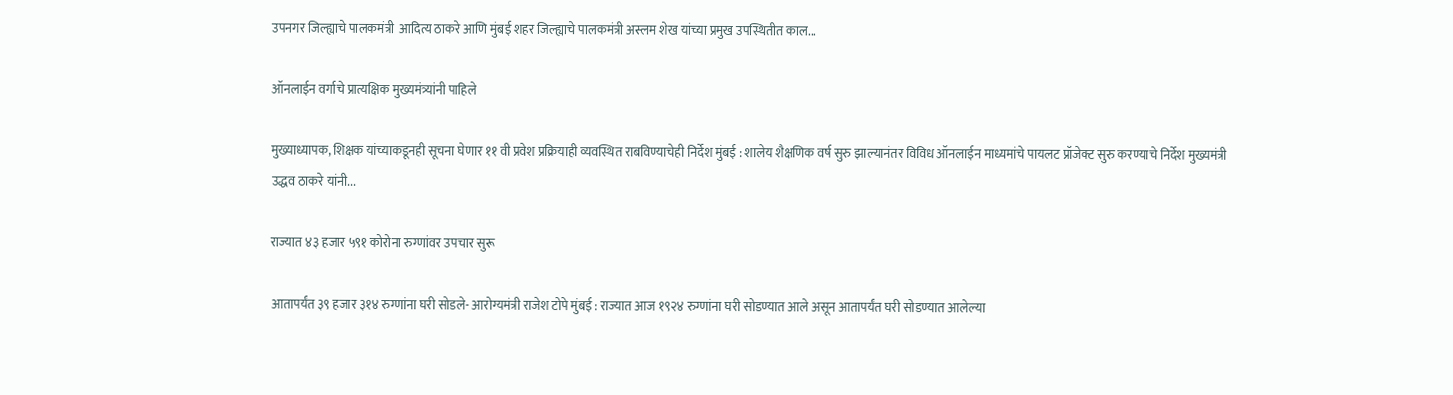उपनगर जिल्ह्याचे पालकमंत्री  आदित्य ठाकरे आणि मुंबई शहर जिल्ह्याचे पालकमंत्री अस्लम शेख यांच्या प्रमुख उपस्थितीत काल...

ऑनलाईन वर्गाचे प्रात्यक्षिक मुख्यमंत्र्यांनी पाहिले

मुख्याध्यापक, शिक्षक यांच्याकडूनही सूचना घेणार ११ वी प्रवेश प्रक्रियाही व्यवस्थित राबविण्याचेही निर्देश मुंबई : शालेय शैक्षणिक वर्ष सुरु झाल्यानंतर विविध ऑनलाईन माध्यमांचे पायलट प्रॉजेक्ट सुरु करण्याचे निर्देश मुख्यमंत्री उद्धव ठाकरे यांनी...

राज्यात ४३ हजार ५९१ कोरोना रुग्णांवर उपचार सुरू

आतापर्यंत ३९ हजार ३१४ रुग्णांना घरी सोडले- आरोग्यमंत्री राजेश टोपे मुंबई : राज्यात आज १९२४ रुग्णांना घरी सोडण्यात आले असून आतापर्यंत घरी सोडण्यात आलेल्या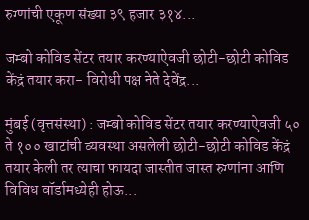रुग्णांची एकूण संख्या ३९ हजार ३१४...

जम्बो कोविड सेंटर तयार करण्याऐवजी छोटी-छोटी कोविड केंद्रं तयार करा- विरोधी पक्ष नेते देवेंद्र...

मुंबई (वृत्तसंस्था) : जम्बो कोविड सेंटर तयार करण्याऐवजी ५० ते १०० खाटांची व्यवस्था असलेली छोटी-छोटी कोविड केंद्रं तयार केली तर त्याचा फायदा जास्तीत जास्त रुग्णांना आणि विविध वॉर्डामध्येही होऊ...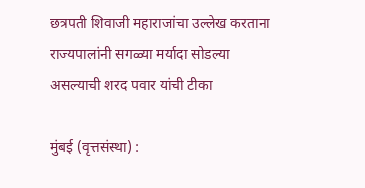छत्रपती शिवाजी महाराजांचा उल्लेख करताना राज्यपालांनी सगळ्या मर्यादा सोडल्या असल्याची शरद पवार यांची टीका

मुंबई (वृत्तसंस्था) :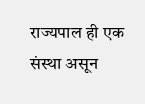राज्यपाल ही एक संस्था असून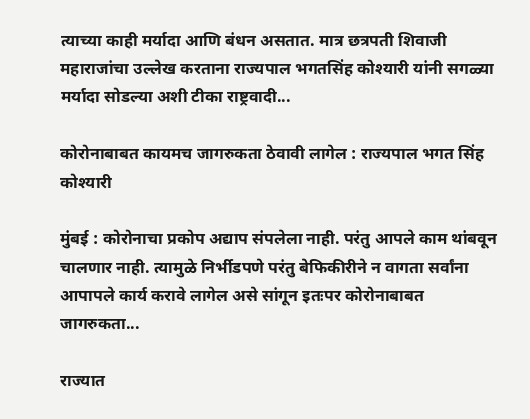त्याच्या काही मर्यादा आणि बंधन असतात. मात्र छत्रपती शिवाजी महाराजांचा उल्लेख करताना राज्यपाल भगतसिंह कोश्यारी यांनी सगळ्या मर्यादा सोडल्या अशी टीका राष्ट्रवादी...

कोरोनाबाबत कायमच जागरुकता ठेवावी लागेल : राज्यपाल भगत सिंह कोश्यारी

मुंबई : कोरोनाचा प्रकोप अद्याप संपलेला नाही. परंतु आपले काम थांबवून चालणार नाही. त्यामुळे निर्भीडपणे परंतु बेफिकीरीने न वागता सर्वांना आपापले कार्य करावे लागेल असे सांगून इतःपर कोरोनाबाबत जागरुकता...

राज्यात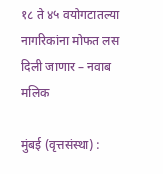१८ ते ४५ वयोगटातल्या नागरिकांना मोफत लस दिली जाणार – नवाब मलिक

मुंबई (वृत्तसंस्था) :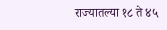राज्यातल्या १८ ते ४५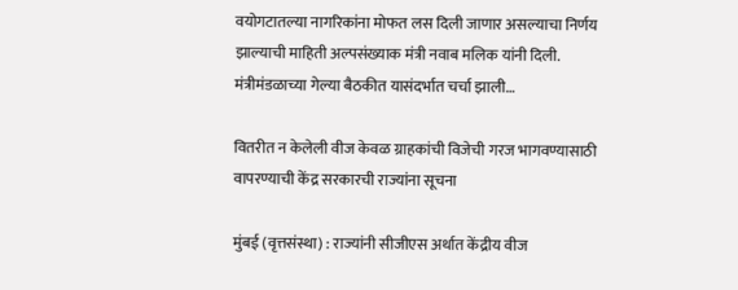वयोगटातल्या नागरिकांना मोफत लस दिली जाणार असल्याचा निर्णय झाल्याची माहिती अल्पसंख्याक मंत्री नवाब मलिक यांनी दिली. मंत्रीमंडळाच्या गेल्या बैठकीत यासंदर्भात चर्चा झाली...

वितरीत न केलेली वीज केवळ ग्राहकांची विजेची गरज भागवण्यासाठी वापरण्याची केंद्र सरकारची राज्यांना सूचना

मुंबई (वृत्तसंस्था) : राज्यांनी सीजीएस अर्थात केंद्रीय वीज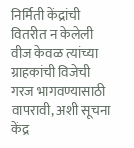निर्मिती केंद्रांची वितरीत न केलेली वीज केवळ त्यांच्या ग्राहकांची विजेची गरज भागवण्यासाठी वापरावी, अशी सूचना केंद्र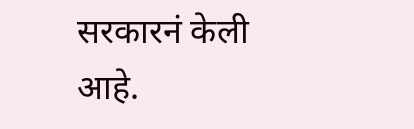सरकारनं केली आहे.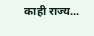काही राज्य...